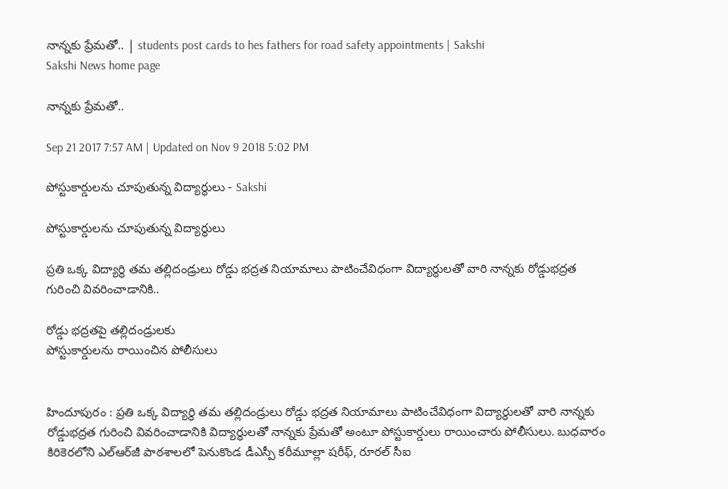నాన్నకు ప్రేమతో.. | students post cards to hes fathers for road safety appointments | Sakshi
Sakshi News home page

నాన్నకు ప్రేమతో..

Sep 21 2017 7:57 AM | Updated on Nov 9 2018 5:02 PM

పోస్టుకార్డులను చూపుతున్న విద్యార్థులు - Sakshi

పోస్టుకార్డులను చూపుతున్న విద్యార్థులు

ప్రతి ఒక్క విద్యార్థి తమ తల్లిదండ్రులు రోడ్డు భద్రత నియామాలు పాటించేవిధంగా విద్యార్థులతో వారి నాన్నకు రోడ్డుభద్రత గురించి వివరించాడానికి..

రోడ్డు భద్రతపై తల్లిదండ్రులకు
పోస్టుకార్డులను రాయించిన పోలీసులు


హిందూపురం : ప్రతి ఒక్క విద్యార్థి తమ తల్లిదండ్రులు రోడ్డు భద్రత నియామాలు పాటించేవిధంగా విద్యార్థులతో వారి నాన్నకు రోడ్డుభద్రత గురించి వివరించాడానికి విద్యార్థులతో నాన్నకు ప్రేమతో అంటూ పోస్టుకార్డులు రాయించారు పోలీసులు. బుధవారం కిరికెరలోని ఎల్‌ఆర్‌జీ పాఠశాలలో పెనుకొండ డీఎస్పీ కరీమూల్లా షరీఫ్, రూరల్‌ సీఐ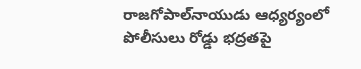రాజగోపాల్‌నాయుడు ఆధ్యర్యంలో పోలీసులు రోడ్డు భద్రతపై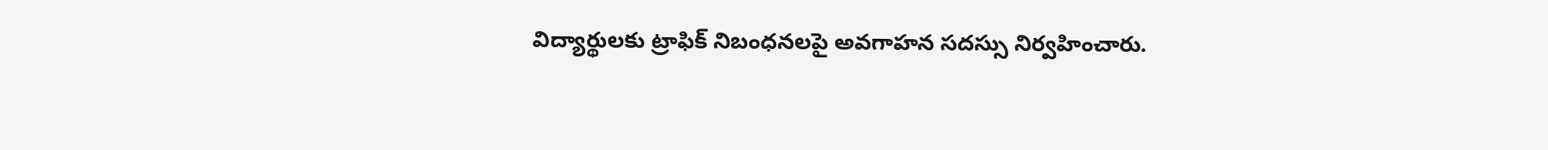విద్యార్థులకు ట్రాఫిక్‌ నిబంధనలపై అవగాహన సదస్సు నిర్వహించారు.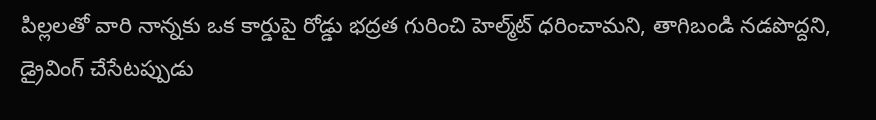పిల్లలతో వారి నాన్నకు ఒక కార్డుపై రోడ్డు భద్రత గురించి హెల్మ్‌ట్‌ ధరించామని, తాగిబండి నడపొద్దని, డ్రైవింగ్‌ చేసేటప్పుడు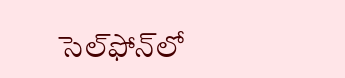సెల్‌ఫోన్‌లో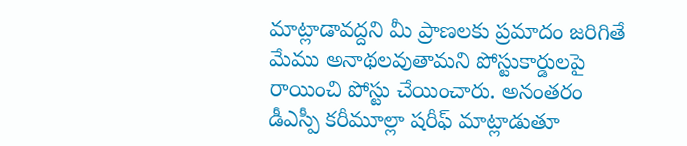మాట్లాడావద్దని మీ ప్రాణలకు ప్రమాదం జరిగితే మేము అనాథలవుతామని పోస్టుకార్డులపై రాయించి పోస్టు చేయించారు. అనంతరం డీఎస్పీ కరీమూల్లా షరీఫ్‌ మాట్లాడుతూ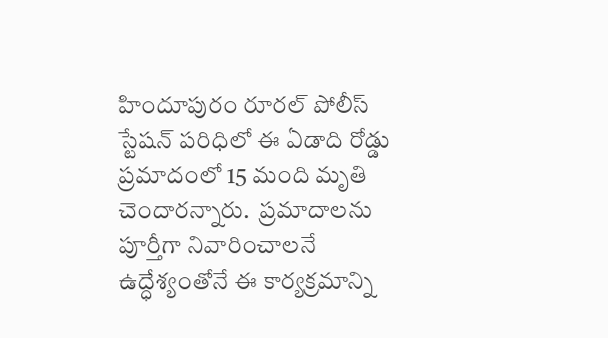హిందూపురం రూరల్‌ పోలీస్‌ స్టేషన్‌ పరిధిలో ఈ ఏడాది రోడ్డు ప్రమాదంలో 15 మంది మృతి చెందారన్నారు.  ప్రమాదాలను పూర్తీగా నివారించాలనే ఉద్ధేశ్యంతోనే ఈ కార్యక్రమాన్ని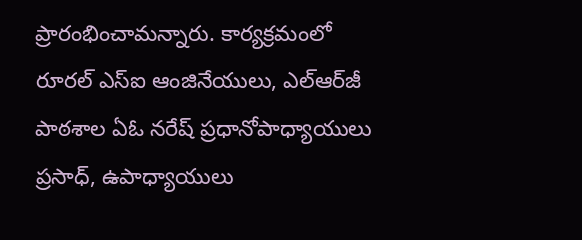ప్రారంభించామన్నారు. కార్యక్రమంలో రూరల్‌ ఎస్‌ఐ ఆంజినేయులు, ఎల్‌ఆర్‌జీ పాఠశాల ఏఓ నరేష్‌ ప్రధానోపాధ్యాయులు ప్రసాధ్, ఉపాధ్యాయులు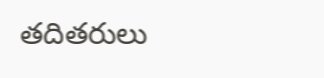తదితరులు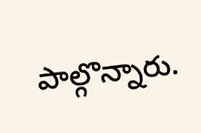పాల్గొన్నారు.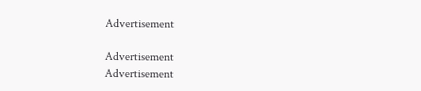Advertisement

Advertisement
Advertisement